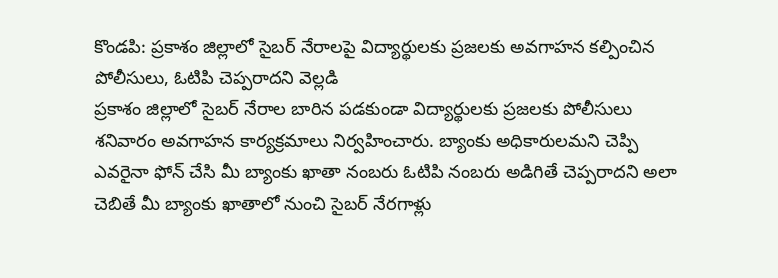కొండపి: ప్రకాశం జిల్లాలో సైబర్ నేరాలపై విద్యార్థులకు ప్రజలకు అవగాహన కల్పించిన పోలీసులు, ఓటిపి చెప్పరాదని వెల్లడి
ప్రకాశం జిల్లాలో సైబర్ నేరాల బారిన పడకుండా విద్యార్థులకు ప్రజలకు పోలీసులు శనివారం అవగాహన కార్యక్రమాలు నిర్వహించారు. బ్యాంకు అధికారులమని చెప్పి ఎవరైనా ఫోన్ చేసి మీ బ్యాంకు ఖాతా నంబరు ఓటిపి నంబరు అడిగితే చెప్పరాదని అలా చెబితే మీ బ్యాంకు ఖాతాలో నుంచి సైబర్ నేరగాళ్లు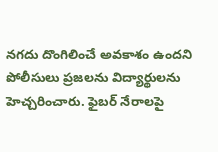నగదు దొంగిలించే అవకాశం ఉందని పోలీసులు ప్రజలను విద్యార్థులను హెచ్చరించారు. ఫైబర్ నేరాలపై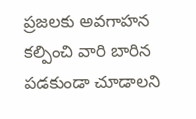ప్రజలకు అవగాహన కల్పించి వారి బారిన పడకుండా చూడాలని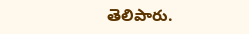తెలిపారు.